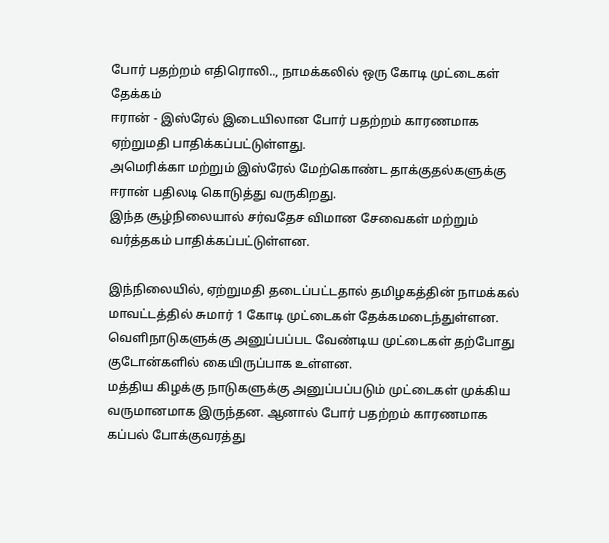போர் பதற்றம் எதிரொலி.., நாமக்கலில் ஒரு கோடி முட்டைகள் தேக்கம்
ஈரான் - இஸ்ரேல் இடையிலான போர் பதற்றம் காரணமாக ஏற்றுமதி பாதிக்கப்பட்டுள்ளது.
அமெரிக்கா மற்றும் இஸ்ரேல் மேற்கொண்ட தாக்குதல்களுக்கு ஈரான் பதிலடி கொடுத்து வருகிறது.
இந்த சூழ்நிலையால் சர்வதேச விமான சேவைகள் மற்றும் வர்த்தகம் பாதிக்கப்பட்டுள்ளன.

இந்நிலையில், ஏற்றுமதி தடைப்பட்டதால் தமிழகத்தின் நாமக்கல் மாவட்டத்தில் சுமார் 1 கோடி முட்டைகள் தேக்கமடைந்துள்ளன.
வெளிநாடுகளுக்கு அனுப்பப்பட வேண்டிய முட்டைகள் தற்போது குடோன்களில் கையிருப்பாக உள்ளன.
மத்திய கிழக்கு நாடுகளுக்கு அனுப்பப்படும் முட்டைகள் முக்கிய வருமானமாக இருந்தன. ஆனால் போர் பதற்றம் காரணமாக கப்பல் போக்குவரத்து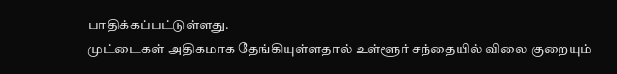பாதிக்கப்பட்டுள்ளது.
முட்டைகள் அதிகமாக தேங்கியுள்ளதால் உள்ளூர் சந்தையில் விலை குறையும்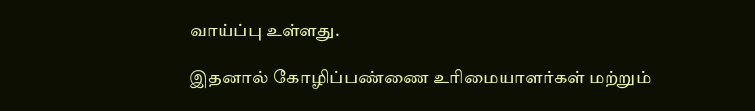வாய்ப்பு உள்ளது.

இதனால் கோழிப்பண்ணை உரிமையாளர்கள் மற்றும்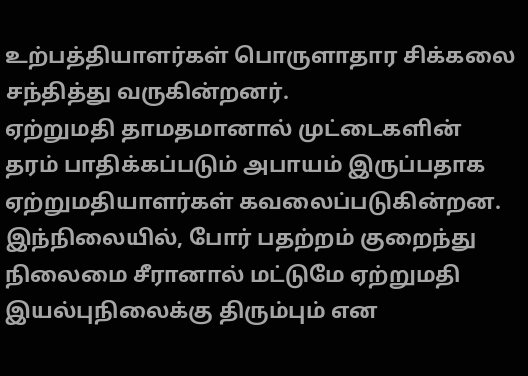உற்பத்தியாளர்கள் பொருளாதார சிக்கலை சந்தித்து வருகின்றனர்.
ஏற்றுமதி தாமதமானால் முட்டைகளின் தரம் பாதிக்கப்படும் அபாயம் இருப்பதாக ஏற்றுமதியாளர்கள் கவலைப்படுகின்றன.
இந்நிலையில், போர் பதற்றம் குறைந்து நிலைமை சீரானால் மட்டுமே ஏற்றுமதி இயல்புநிலைக்கு திரும்பும் என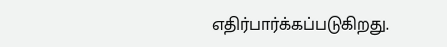எதிர்பார்க்கப்படுகிறது.